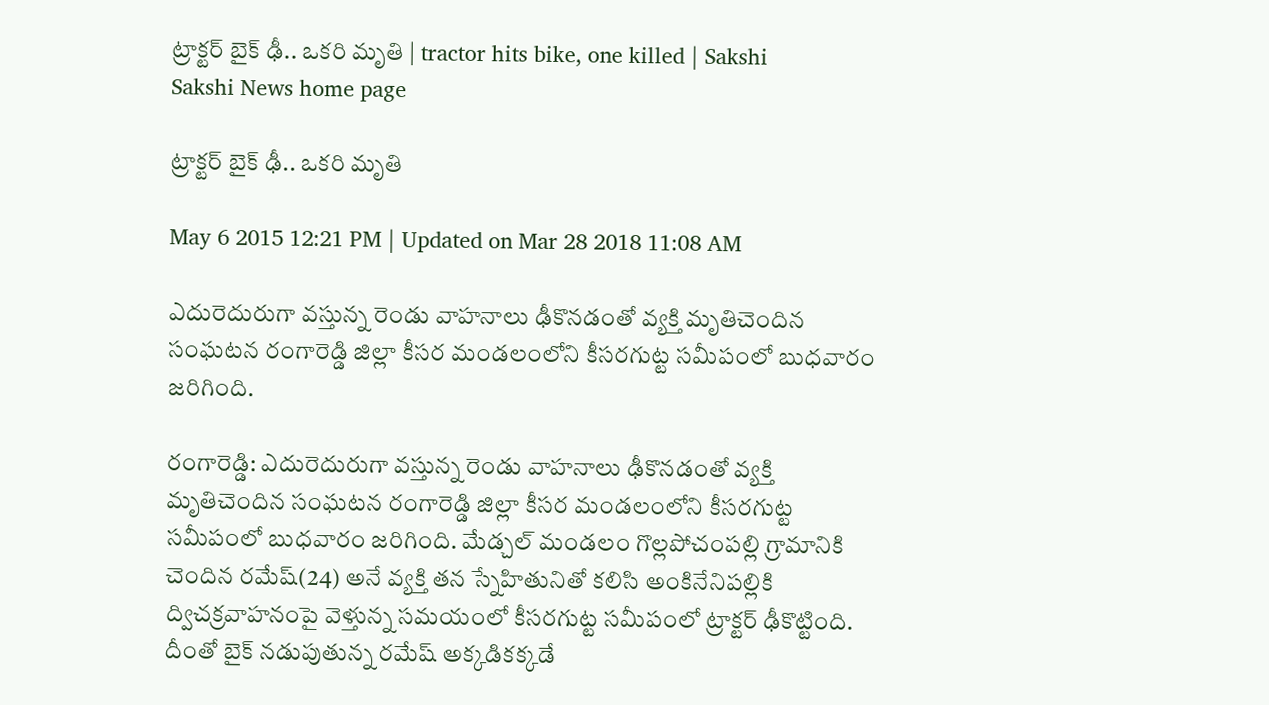ట్రాక్టర్ బైక్ ఢీ.. ఒకరి మృతి | tractor hits bike, one killed | Sakshi
Sakshi News home page

ట్రాక్టర్ బైక్ ఢీ.. ఒకరి మృతి

May 6 2015 12:21 PM | Updated on Mar 28 2018 11:08 AM

ఎదురెదురుగా వస్తున్న రెండు వాహనాలు ఢీకొనడంతో వ్యక్తి మృతిచెందిన సంఘటన రంగారెడ్డి జిల్లా కీసర మండలంలోని కీసరగుట్ట సమీపంలో బుధవారం జరిగింది.

రంగారెడ్డి: ఎదురెదురుగా వస్తున్న రెండు వాహనాలు ఢీకొనడంతో వ్యక్తి మృతిచెందిన సంఘటన రంగారెడ్డి జిల్లా కీసర మండలంలోని కీసరగుట్ట సమీపంలో బుధవారం జరిగింది. మేడ్చల్ మండలం గొల్లపోచంపల్లి గ్రామానికి చెందిన రమేష్(24) అనే వ్యక్తి తన స్నేహితునితో కలిసి అంకినేనిపల్లికి ద్విచక్రవాహనంపై వెళ్తున్న సమయంలో కీసరగుట్ట సమీపంలో ట్రాక్టర్‌ ఢీకొట్టింది. దీంతో బైక్ నడుపుతున్న రమేష్ అక్కడికక్కడే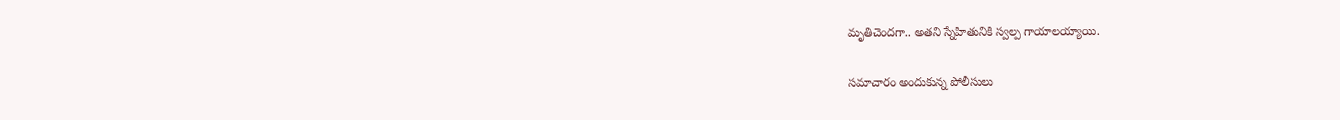మృతిచెందగా.. అతని స్నేహితునికి స్వల్ప గాయాలయ్యాయి.

సమాచారం అందుకున్న పోలీసులు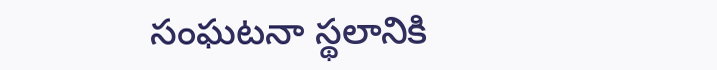సంఘటనా స్థలానికి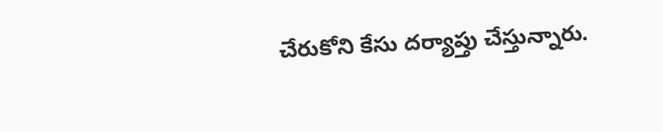చేరుకోని కేసు దర్యాప్తు చేస్తున్నారు.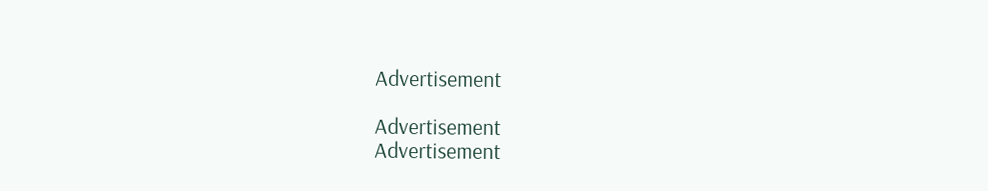Advertisement

Advertisement
Advertisement